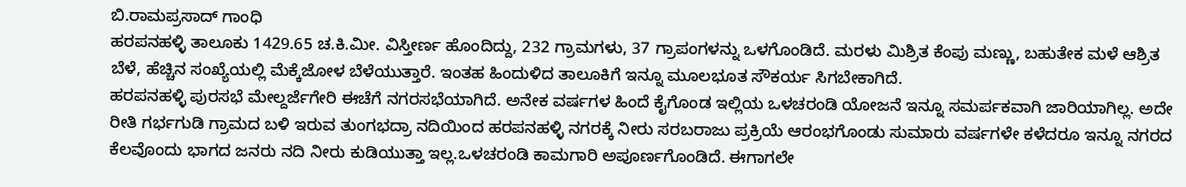ಬಿ.ರಾಮಪ್ರಸಾದ್ ಗಾಂಧಿ
ಹರಪನಹಳ್ಳಿ ತಾಲೂಕು 1429.65 ಚ.ಕಿ.ಮೀ. ವಿಸ್ತೀರ್ಣ ಹೊಂದಿದ್ದು, 232 ಗ್ರಾಮಗಳು, 37 ಗ್ರಾಪಂಗಳನ್ನು ಒಳಗೊಂಡಿದೆ. ಮರಳು ಮಿಶ್ರಿತ ಕೆಂಪು ಮಣ್ಣು, ಬಹುತೇಕ ಮಳೆ ಆಶ್ರಿತ ಬೆಳೆ, ಹೆಚ್ಚಿನ ಸಂಖ್ಯೆಯಲ್ಲಿ ಮೆಕ್ಕೆಜೋಳ ಬೆಳೆಯುತ್ತಾರೆ. ಇಂತಹ ಹಿಂದುಳಿದ ತಾಲೂಕಿಗೆ ಇನ್ನೂ ಮೂಲಭೂತ ಸೌಕರ್ಯ ಸಿಗಬೇಕಾಗಿದೆ.
ಹರಪನಹಳ್ಳಿ ಪುರಸಭೆ ಮೇಲ್ದರ್ಜೆಗೇರಿ ಈಚೆಗೆ ನಗರಸಭೆಯಾಗಿದೆ. ಅನೇಕ ವರ್ಷಗಳ ಹಿಂದೆ ಕೈಗೊಂಡ ಇಲ್ಲಿಯ ಒಳಚರಂಡಿ ಯೋಜನೆ ಇನ್ನೂ ಸಮರ್ಪಕವಾಗಿ ಜಾರಿಯಾಗಿಲ್ಲ. ಅದೇ ರೀತಿ ಗರ್ಭಗುಡಿ ಗ್ರಾಮದ ಬಳಿ ಇರುವ ತುಂಗಭದ್ರಾ ನದಿಯಿಂದ ಹರಪನಹಳ್ಳಿ ನಗರಕ್ಕೆ ನೀರು ಸರಬರಾಜು ಪ್ರಕ್ರಿಯೆ ಆರಂಭಗೊಂಡು ಸುಮಾರು ವರ್ಷಗಳೇ ಕಳೆದರೂ ಇನ್ನೂ ನಗರದ ಕೆಲವೊಂದು ಭಾಗದ ಜನರು ನದಿ ನೀರು ಕುಡಿಯುತ್ತಾ ಇಲ್ಲ.ಒಳಚರಂಡಿ ಕಾಮಗಾರಿ ಅಪೂರ್ಣಗೊಂಡಿದೆ. ಈಗಾಗಲೇ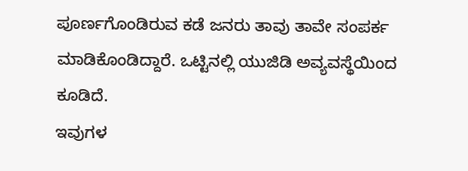ಪೂರ್ಣಗೊಂಡಿರುವ ಕಡೆ ಜನರು ತಾವು ತಾವೇ ಸಂಪರ್ಕ ಮಾಡಿಕೊಂಡಿದ್ದಾರೆ. ಒಟ್ಟಿನಲ್ಲಿ ಯುಜಿಡಿ ಅವ್ಯವಸ್ಥೆಯಿಂದ ಕೂಡಿದೆ.
ಇವುಗಳ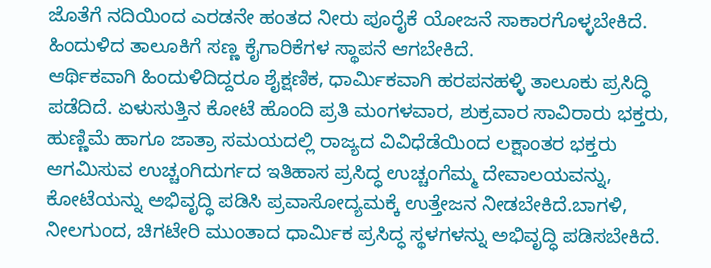ಜೊತೆಗೆ ನದಿಯಿಂದ ಎರಡನೇ ಹಂತದ ನೀರು ಪೂರೈಕೆ ಯೋಜನೆ ಸಾಕಾರಗೊಳ್ಳಬೇಕಿದೆ. ಹಿಂದುಳಿದ ತಾಲೂಕಿಗೆ ಸಣ್ಣ ಕೈಗಾರಿಕೆಗಳ ಸ್ಥಾಪನೆ ಆಗಬೇಕಿದೆ.
ಆರ್ಥಿಕವಾಗಿ ಹಿಂದುಳಿದಿದ್ದರೂ ಶೈಕ್ಷಣಿಕ, ಧಾರ್ಮಿಕವಾಗಿ ಹರಪನಹಳ್ಳಿ ತಾಲೂಕು ಪ್ರಸಿದ್ಧಿ ಪಡೆದಿದೆ. ಏಳುಸುತ್ತಿನ ಕೋಟೆ ಹೊಂದಿ ಪ್ರತಿ ಮಂಗಳವಾರ, ಶುಕ್ರವಾರ ಸಾವಿರಾರು ಭಕ್ತರು, ಹುಣ್ಣಿಮೆ ಹಾಗೂ ಜಾತ್ರಾ ಸಮಯದಲ್ಲಿ ರಾಜ್ಯದ ವಿವಿಧೆಡೆಯಿಂದ ಲಕ್ಷಾಂತರ ಭಕ್ತರು ಆಗಮಿಸುವ ಉಚ್ಚಂಗಿದುರ್ಗದ ಇತಿಹಾಸ ಪ್ರಸಿದ್ಧ ಉಚ್ಚಂಗೆಮ್ಮ ದೇವಾಲಯವನ್ನು, ಕೋಟೆಯನ್ನು ಅಭಿವೃದ್ಧಿ ಪಡಿಸಿ ಪ್ರವಾಸೋದ್ಯಮಕ್ಕೆ ಉತ್ತೇಜನ ನೀಡಬೇಕಿದೆ.ಬಾಗಳಿ, ನೀಲಗುಂದ, ಚಿಗಟೇರಿ ಮುಂತಾದ ಧಾರ್ಮಿಕ ಪ್ರಸಿದ್ಧ ಸ್ಥಳಗಳನ್ನು ಅಭಿವೃದ್ಧಿ ಪಡಿಸಬೇಕಿದೆ.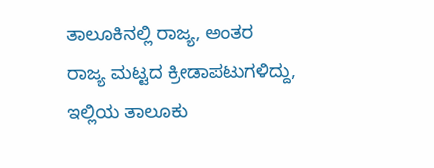ತಾಲೂಕಿನಲ್ಲಿ ರಾಜ್ಯ, ಅಂತರ ರಾಜ್ಯ ಮಟ್ಟದ ಕ್ರೀಡಾಪಟುಗಳಿದ್ದು, ಇಲ್ಲಿಯ ತಾಲೂಕು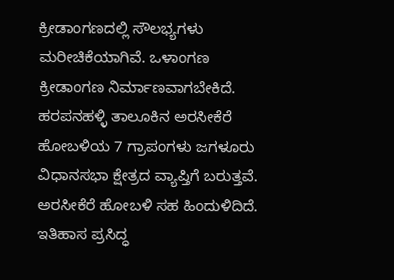ಕ್ರೀಡಾಂಗಣದಲ್ಲಿ ಸೌಲಭ್ಯಗಳು ಮರೀಚಿಕೆಯಾಗಿವೆ. ಒಳಾಂಗಣ ಕ್ರೀಡಾಂಗಣ ನಿರ್ಮಾಣವಾಗಬೇಕಿದೆ.
ಹರಪನಹಳ್ಳಿ ತಾಲೂಕಿನ ಅರಸೀಕೆರೆ ಹೋಬಳಿಯ 7 ಗ್ರಾಪಂಗಳು ಜಗಳೂರು ವಿಧಾನಸಭಾ ಕ್ಷೇತ್ರದ ವ್ಯಾಪ್ತಿಗೆ ಬರುತ್ತವೆ. ಅರಸೀಕೆರೆ ಹೋಬಳಿ ಸಹ ಹಿಂದುಳಿದಿದೆ. ಇತಿಹಾಸ ಪ್ರಸಿದ್ಧ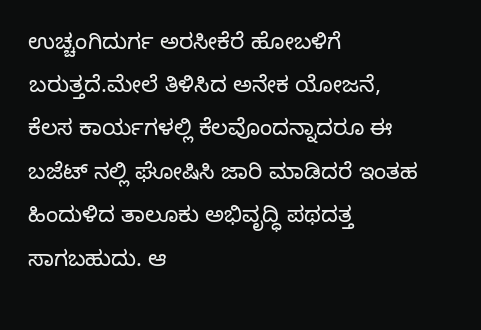ಉಚ್ಚಂಗಿದುರ್ಗ ಅರಸೀಕೆರೆ ಹೋಬಳಿಗೆ ಬರುತ್ತದೆ.ಮೇಲೆ ತಿಳಿಸಿದ ಅನೇಕ ಯೋಜನೆ, ಕೆಲಸ ಕಾರ್ಯಗಳಲ್ಲಿ ಕೆಲವೊಂದನ್ನಾದರೂ ಈ ಬಜೆಟ್ ನಲ್ಲಿ ಘೋಷಿಸಿ ಜಾರಿ ಮಾಡಿದರೆ ಇಂತಹ ಹಿಂದುಳಿದ ತಾಲೂಕು ಅಭಿವೃದ್ಧಿ ಪಥದತ್ತ ಸಾಗಬಹುದು. ಆ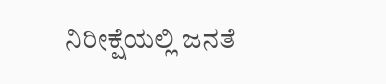ನಿರೀಕ್ಷೆಯಲ್ಲಿ ಜನತೆ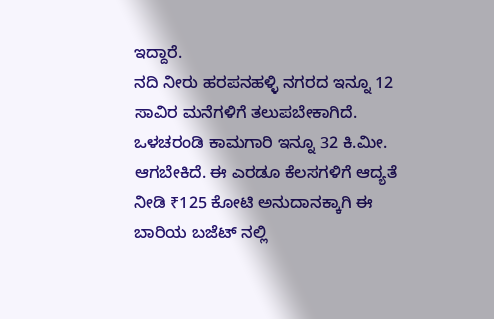ಇದ್ದಾರೆ.
ನದಿ ನೀರು ಹರಪನಹಳ್ಳಿ ನಗರದ ಇನ್ನೂ 12 ಸಾವಿರ ಮನೆಗಳಿಗೆ ತಲುಪಬೇಕಾಗಿದೆ. ಒಳಚರಂಡಿ ಕಾಮಗಾರಿ ಇನ್ನೂ 32 ಕಿ.ಮೀ. ಆಗಬೇಕಿದೆ. ಈ ಎರಡೂ ಕೆಲಸಗಳಿಗೆ ಆದ್ಯತೆ ನೀಡಿ ₹125 ಕೋಟಿ ಅನುದಾನಕ್ಕಾಗಿ ಈ ಬಾರಿಯ ಬಜೆಟ್ ನಲ್ಲಿ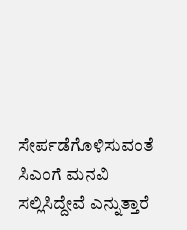ಸೇರ್ಪಡೆಗೊಳಿಸುವಂತೆ ಸಿಎಂಗೆ ಮನವಿ ಸಲ್ಲಿಸಿದ್ದೇವೆ ಎನ್ನುತ್ತಾರೆ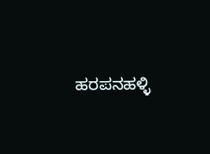ಹರಪನಹಳ್ಳಿ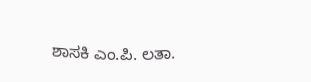ಶಾಸಕಿ ಎಂ.ಪಿ. ಲತಾ.